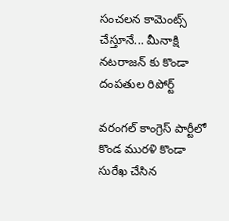సంచలన కామెంట్స్ చేస్తూనే... మీనాక్షి నటరాజన్ కు కొండా దంపతుల రిపోర్ట్

వరంగల్ కాంగ్రెస్ పార్టీలో కొండ మురళి కొండా సురేఖ చేసిన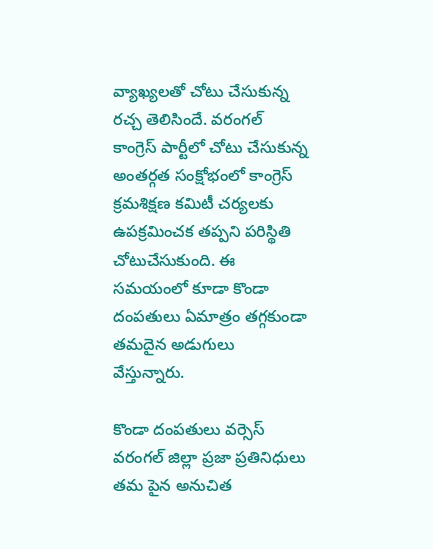వ్యాఖ్యలతో చోటు చేసుకున్న రచ్చ తెలిసిందే. వరంగల్ కాంగ్రెస్ పార్టీలో చోటు చేసుకున్న అంతర్గత సంక్షోభంలో కాంగ్రెస్ క్రమశిక్షణ కమిటీ చర్యలకు ఉపక్రమించక తప్పని పరిస్థితి చోటుచేసుకుంది. ఈ సమయంలో కూడా కొండా దంపతులు ఏమాత్రం తగ్గకుండా తమదైన అడుగులు వేస్తున్నారు.

కొండా దంపతులు వర్సెస్ వరంగల్ జిల్లా ప్రజా ప్రతినిధులు
తమ పైన అనుచిత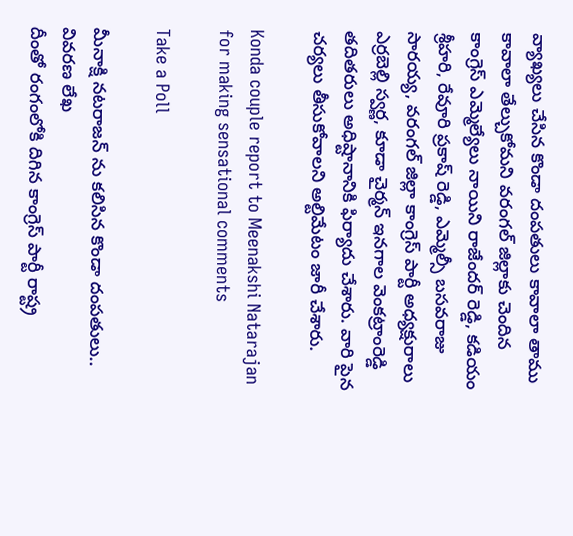వ్యాఖ్యలు చేసిన కొండా దంపతులు కావాలా తాము కావాలా తేల్చుకోమని వరంగల్ జిల్లాకు చెందిన కాంగ్రెస్ ఎమ్మెల్యేలు నాయిని రాజేందర్ రెడ్డి, కడియం శ్రీహరి, రేవూరి ప్రకాష్ రెడ్డి, ఎమ్మెల్సీ బసవరాజు సారయ్య, వరంగల్ జిల్లా కాంగ్రెస్ పార్టీ అధ్యక్షురాలు ఎర్రబెల్లి స్వర్ణ, కూడా చైర్మన్ ఇనగాల వెంకట్రాంరెడ్డి తదితరులు అధిష్టానానికి ఫిర్యాదు చేశారు. వారి పైన చర్యలు తీసుకోవాలని అల్టిమేటం జారీ చేశారు.

Konda couple report to Meenakshi Natarajan for making sensational comments

Take a Poll

మీనాక్షి నటరాజన్ ను కలిసిన కొండా దంపతులు.. వివరణ లేఖ
దీంతో రంగంలోకి దిగిన కాంగ్రెస్ పార్టీ రాష్ట్ర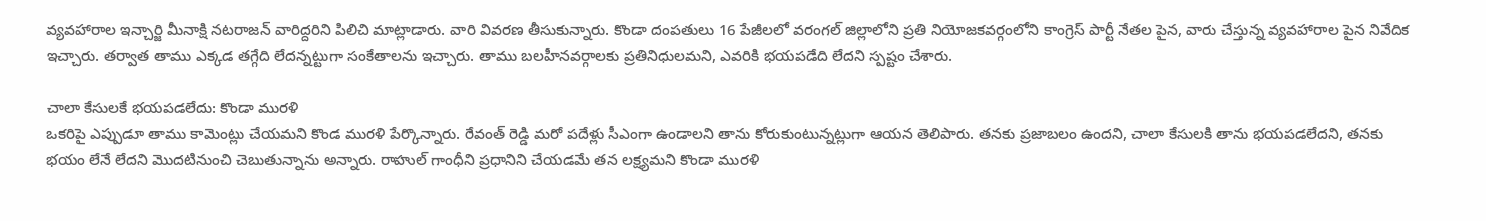వ్యవహారాల ఇన్చార్జి మీనాక్షి నటరాజన్ వారిద్దరిని పిలిచి మాట్లాడారు. వారి వివరణ తీసుకున్నారు. కొండా దంపతులు 16 పేజీలలో వరంగల్ జిల్లాలోని ప్రతి నియోజకవర్గంలోని కాంగ్రెస్ పార్టీ నేతల పైన, వారు చేస్తున్న వ్యవహారాల పైన నివేదిక ఇచ్చారు. తర్వాత తాము ఎక్కడ తగ్గేది లేదన్నట్టుగా సంకేతాలను ఇచ్చారు. తాము బలహీనవర్గాలకు ప్రతినిధులమని, ఎవరికి భయపడేది లేదని స్పష్టం చేశారు.

చాలా కేసులకే భయపడలేదు: కొండా మురళి
ఒకరిపై ఎప్పుడూ తాము కామెంట్లు చేయమని కొండ మురళి పేర్కొన్నారు. రేవంత్ రెడ్డి మరో పదేళ్లు సీఎంగా ఉండాలని తాను కోరుకుంటున్నట్లుగా ఆయన తెలిపారు. తనకు ప్రజాబలం ఉందని, చాలా కేసులకి తాను భయపడలేదని, తనకు భయం లేనే లేదని మొదటినుంచి చెబుతున్నాను అన్నారు. రాహుల్ గాంధీని ప్రధానిని చేయడమే తన లక్ష్యమని కొండా మురళి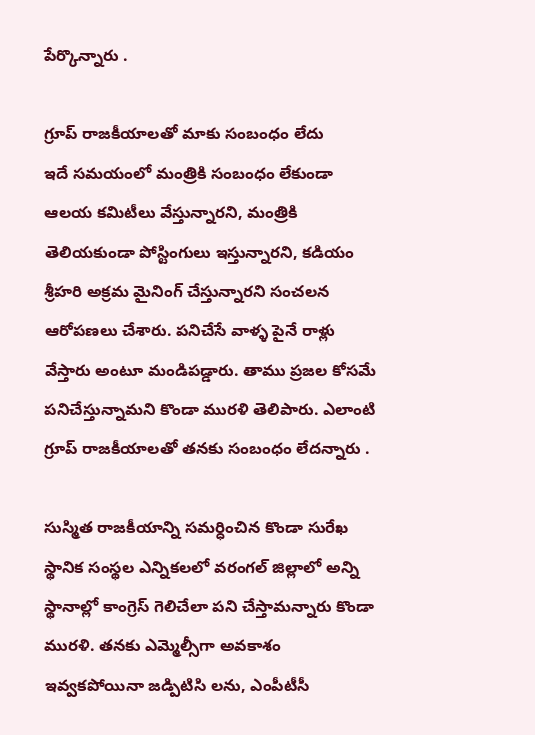పేర్కొన్నారు .

గ్రూప్ రాజకీయాలతో మాకు సంబంధం లేదు
ఇదే సమయంలో మంత్రికి సంబంధం లేకుండా ఆలయ కమిటీలు వేస్తున్నారని, మంత్రికి తెలియకుండా పోస్టింగులు ఇస్తున్నారని, కడియం శ్రీహరి అక్రమ మైనింగ్ చేస్తున్నారని సంచలన ఆరోపణలు చేశారు. పనిచేసే వాళ్ళ పైనే రాళ్లు వేస్తారు అంటూ మండిపడ్డారు. తాము ప్రజల కోసమే పనిచేస్తున్నామని కొండా మురళి తెలిపారు. ఎలాంటి గ్రూప్ రాజకీయాలతో తనకు సంబంధం లేదన్నారు .

సుస్మిత రాజకీయాన్ని సమర్ధించిన కొండా సురేఖ
స్థానిక సంస్థల ఎన్నికలలో వరంగల్ జిల్లాలో అన్ని స్థానాల్లో కాంగ్రెస్ గెలిచేలా పని చేస్తామన్నారు కొండా మురళి. తనకు ఎమ్మెల్సీగా అవకాశం ఇవ్వకపోయినా జడ్పిటిసి లను, ఎంపీటీసీ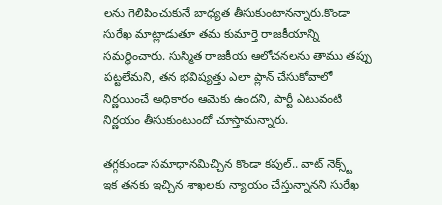లను గెలిపించుకునే బాధ్యత తీసుకుంటానన్నారు.కొండా సురేఖ మాట్లాడుతూ తమ కుమార్తె రాజకీయాన్ని సమర్ధించారు. సుస్మిత రాజకీయ ఆలోచనలను తాము తప్పు పట్టలేమని, తన భవిష్యత్తు ఎలా ప్లాన్ చేసుకోవాలో నిర్ణయించే అధికారం ఆమెకు ఉందని, పార్టీ ఎటువంటి నిర్ణయం తీసుకుంటుందో చూస్తామన్నారు.

తగ్గకుండా సమాధానమిచ్చిన కొండా కపుల్.. వాట్ నెక్స్ట్
ఇక తనకు ఇచ్చిన శాఖలకు న్యాయం చేస్తున్నానని సురేఖ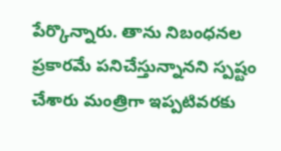పేర్కొన్నారు. తాను నిబంధనల ప్రకారమే పనిచేస్తున్నానని స్పష్టం చేశారు మంత్రిగా ఇప్పటివరకు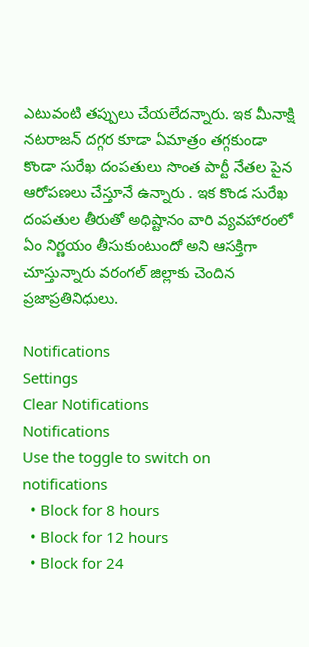ఎటువంటి తప్పులు చేయలేదన్నారు. ఇక మీనాక్షి నటరాజన్ దగ్గర కూడా ఏమాత్రం తగ్గకుండా కొండా సురేఖ దంపతులు సొంత పార్టీ నేతల పైన ఆరోపణలు చేస్తూనే ఉన్నారు . ఇక కొండ సురేఖ దంపతుల తీరుతో అధిష్టానం వారి వ్యవహారంలో ఏం నిర్ణయం తీసుకుంటుందో అని ఆసక్తిగా చూస్తున్నారు వరంగల్ జిల్లాకు చెందిన ప్రజాప్రతినిధులు.

Notifications
Settings
Clear Notifications
Notifications
Use the toggle to switch on notifications
  • Block for 8 hours
  • Block for 12 hours
  • Block for 24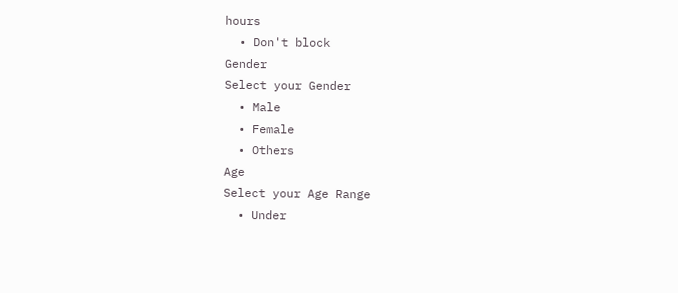hours
  • Don't block
Gender
Select your Gender
  • Male
  • Female
  • Others
Age
Select your Age Range
  • Under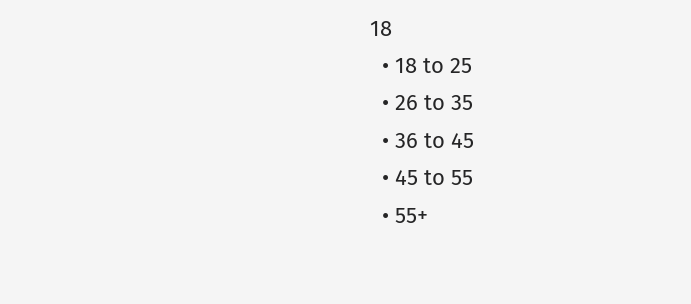18
  • 18 to 25
  • 26 to 35
  • 36 to 45
  • 45 to 55
  • 55+